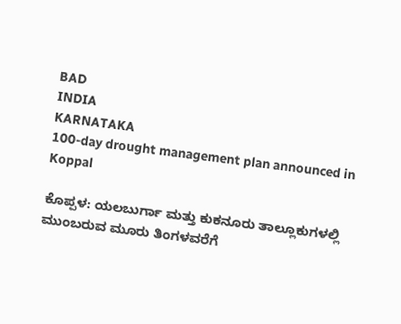BAD
INDIA
KARNATAKA
100-day drought management plan announced in Koppal

ಕೊಪ್ಪಳ: ಯಲಬುರ್ಗಾ ಮತ್ತು ಕುಕನೂರು ತಾಲ್ಲೂಕುಗಳಲ್ಲಿ ಮುಂಬರುವ ಮೂರು ತಿಂಗಳವರೆಗೆ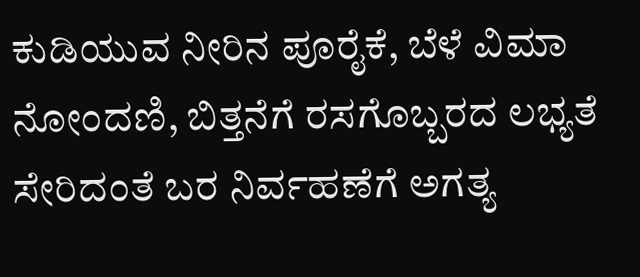ಕುಡಿಯುವ ನೀರಿನ ಪೂರೈಕೆ, ಬೆಳೆ ವಿಮಾ ನೋಂದಣಿ, ಬಿತ್ತನೆಗೆ ರಸಗೊಬ್ಬರದ ಲಭ್ಯತೆ ಸೇರಿದಂತೆ ಬರ ನಿರ್ವಹಣೆಗೆ ಅಗತ್ಯ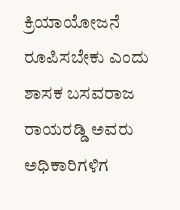ಕ್ರಿಯಾಯೋಜನೆ ರೂಪಿಸಬೇಕು ಎಂದು ಶಾಸಕ ಬಸವರಾಜ ರಾಯರಡ್ಡಿ ಅವರು ಅಧಿಕಾರಿಗಳಿಗ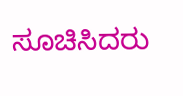ಸೂಚಿಸಿದರು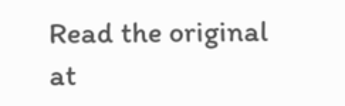Read the original at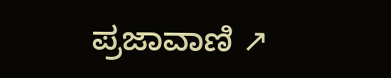ಪ್ರಜಾವಾಣಿ ↗